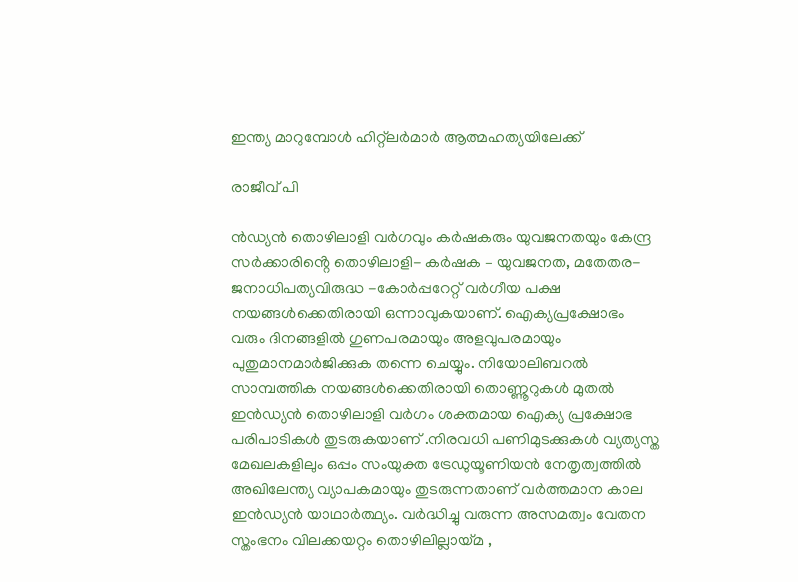ഇന്ത്യ മാറുമ്പോൾ ഹിറ്റ്ലർമാർ ആത്മഹത്യയിലേക്ക്

രാജീവ് പി

ൻഡ്യൻ തൊഴിലാളി വർഗവും കർഷകരും യുവജനതയും കേന്ദ്ര സർക്കാരിൻ്റെ തൊഴിലാളി- കർഷക – യുവജനത, മതേതര-ജനാധിപത്യവിരുദ്ധ -കോർപ്പറേറ്റ് വർഗീയ പക്ഷ നയങ്ങൾക്കെതിരായി ഒന്നാവുകയാണ്. ഐക്യപ്രക്ഷോഭം വരും ദിനങ്ങളിൽ ഗുണപരമായും അളവുപരമായും പുതുമാനമാർജിക്കുക തന്നെ ചെയ്യും. നിയോലിബറൽ സാമ്പത്തിക നയങ്ങൾക്കെതിരായി തൊണ്ണൂറുകൾ മുതൽ ഇൻഡ്യൻ തൊഴിലാളി വർഗം ശക്തമായ ഐക്യ പ്രക്ഷോഭ പരിപാടികൾ തുടരുകയാണ് .നിരവധി പണിമുടക്കുകൾ വ്യത്യസ്ത മേഖലകളിലും ഒപ്പം സംയുക്ത ട്രേഡുയൂണിയൻ നേതൃത്വത്തിൽ അഖിലേന്ത്യ വ്യാപകമായും തുടരുന്നതാണ് വർത്തമാന കാല ഇൻഡ്യൻ യാഥാർത്ഥ്യം. വർദ്ധിച്ചു വരുന്ന അസമത്വം വേതന സ്തംഭനം വിലക്കയറ്റം തൊഴിലില്ലായ്മ ,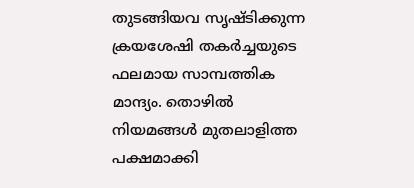തുടങ്ങിയവ സൃഷ്ടിക്കുന്ന ക്രയശേഷി തകർച്ചയുടെ ഫലമായ സാമ്പത്തിക മാന്ദ്യം. തൊഴിൽ നിയമങ്ങൾ മുതലാളിത്ത പക്ഷമാക്കി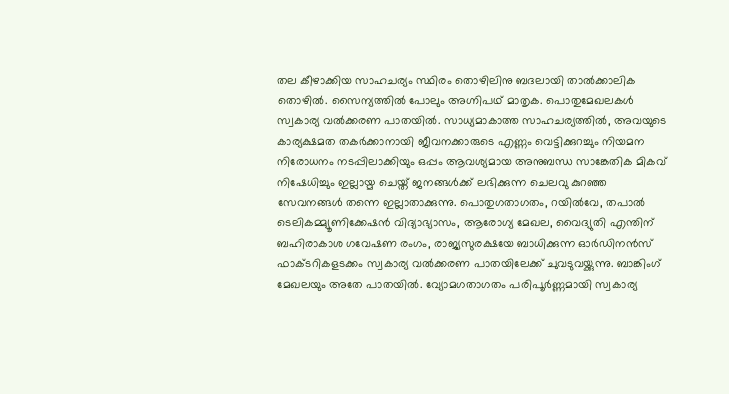തല കീഴാക്കിയ സാഹചര്യം സ്ഥിരം തൊഴിലിനു ബദലായി താൽക്കാലിക തൊഴിൽ. സൈന്യത്തിൽ പോലും അഗ്നിപഥ് മാതൃക. പൊതുമേഖലകൾ സ്വകാര്യ വൽക്കരണ പാതയിൽ. സാധ്യമാകാത്ത സാഹചര്യത്തിൽ, അവയുടെ കാര്യക്ഷമത തകർക്കാനായി ജീവനക്കാരുടെ എണ്ണം വെട്ടിക്കുറച്ചും നിയമന നിരോധനം നടപ്പിലാക്കിയും ഒപ്പം ആവശ്യമായ അനുബന്ധ സാങ്കേതിക മികവ് നിഷേധിച്ചും ഇല്ലായ്മ ചെയ്ത് ജനങ്ങൾക്ക് ലഭിക്കുന്ന ചെലവു കുറഞ്ഞ സേവനങ്ങൾ തന്നെ ഇല്ലാതാക്കുന്നു. പൊതുഗതാഗതം, റയിൽവേ, തപാൽ ടെലികമ്മ്യൂണിക്കേഷൻ വിദ്യാഭ്യാസം, ആരോഗ്യ മേഖല, വൈദ്യുതി എന്തിന് ബഹിരാകാശ ഗവേഷണ രംഗം, രാജ്യസുരക്ഷയേ ബാധിക്കുന്ന ഓർഡിനൻസ് ഫാക്ടറികളടക്കം സ്വകാര്യ വൽക്കരണ പാതയിലേക്ക് ചുവടുവയ്ക്കുന്നു. ബാങ്കിംഗ് മേഖലയും അതേ പാതയിൽ. വ്യോമഗതാഗതം പരിപൂർണ്ണമായി സ്വകാര്യ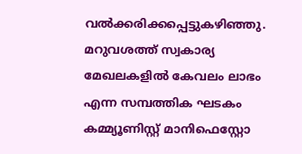വൽക്കരിക്കപ്പെട്ടുകഴിഞ്ഞു. മറുവശത്ത് സ്വകാര്യ മേഖലകളിൽ കേവലം ലാഭം എന്ന സമ്പത്തിക ഘടകം കമ്മ്യൂണിസ്റ്റ് മാനിഫെസ്റ്റോ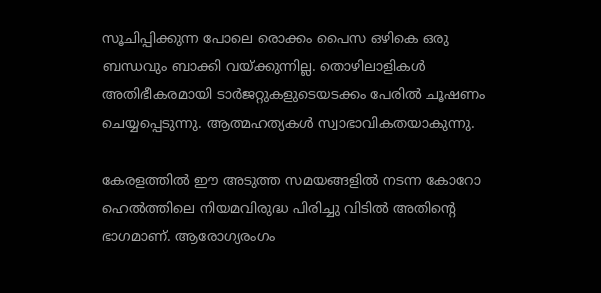സൂചിപ്പിക്കുന്ന പോലെ രൊക്കം പൈസ ഒഴികെ ഒരു ബന്ധവും ബാക്കി വയ്ക്കുന്നില്ല. തൊഴിലാളികൾ അതിഭീകരമായി ടാർജറ്റുകളുടെയടക്കം പേരിൽ ചൂഷണം ചെയ്യപ്പെടുന്നു. ആത്മഹത്യകൾ സ്വാഭാവികതയാകുന്നു.

കേരളത്തിൽ ഈ അടുത്ത സമയങ്ങളിൽ നടന്ന കോറോ ഹെൽത്തിലെ നിയമവിരുദ്ധ പിരിച്ചു വിടിൽ അതിൻ്റെ ഭാഗമാണ്. ആരോഗ്യരംഗം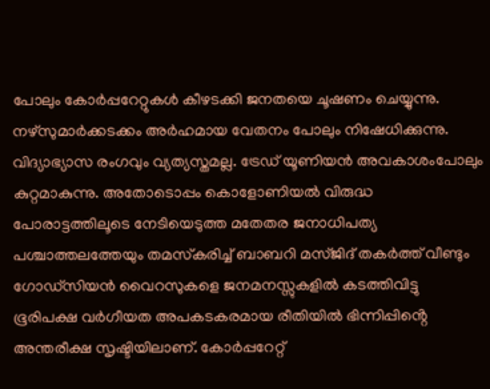പോലും കോർപ്പറേറ്റുകൾ കീഴടക്കി ജനതയെ ചൂഷണം ചെയ്യുന്നു. നഴ്‌സുമാർക്കടക്കം അർഹമായ വേതനം പോലും നിഷേധിക്കുന്നു. വിദ്യാഭ്യാസ രംഗവും വ്യത്യസ്തമല്ല. ട്രേഡ് യൂണിയൻ അവകാശംപോലും കുറ്റമാകുന്നു. അതോടൊപ്പം കൊളോണിയൽ വിരുദ്ധ പോരാട്ടത്തിലൂടെ നേടിയെടുത്ത മതേതര ജനാധിപത്യ പശ്ചാത്തലത്തേയും തമസ്‌കരിച്ച് ബാബറി മസ്ജിദ് തകർത്ത് വീണ്ടും ഗോഡ്‌സിയൻ വൈറസുകളെ ജനമനസ്സുകളിൽ കടത്തിവിട്ടു ഭൂരിപക്ഷ വർഗീയത അപകടകരമായ രീതിയിൽ ഭിന്നിപ്പിൻ്റെ അന്തരീക്ഷ സൃഷ്ടിയിലാണ്. കോർപ്പറേറ്റ്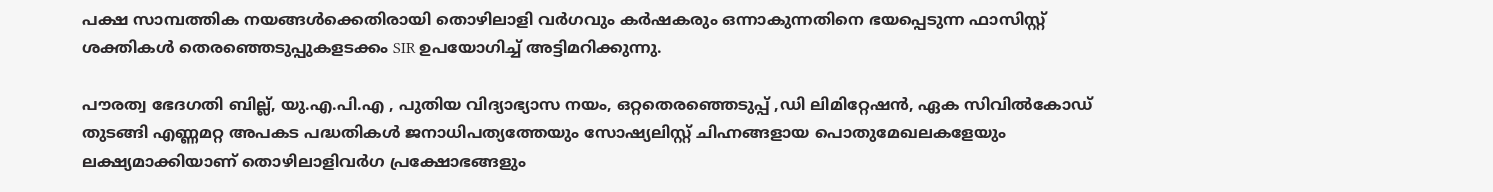പക്ഷ സാമ്പത്തിക നയങ്ങൾക്കെതിരായി തൊഴിലാളി വർഗവും കർഷകരും ഒന്നാകുന്നതിനെ ഭയപ്പെടുന്ന ഫാസിസ്റ്റ് ശക്തികൾ തെരഞ്ഞെടുപ്പുകളടക്കം SIR ഉപയോഗിച്ച് അട്ടിമറിക്കുന്നു.

പൗരത്വ ഭേദഗതി ബില്ല്, യു.എ.പി.എ , പുതിയ വിദ്യാഭ്യാസ നയം, ഒറ്റതെരഞ്ഞെടുപ്പ് ,ഡി ലിമിറ്റേഷൻ, ഏക സിവിൽകോഡ് തുടങ്ങി എണ്ണമറ്റ അപകട പദ്ധതികൾ ജനാധിപത്യത്തേയും സോഷ്യലിസ്റ്റ് ചിഹ്നങ്ങളായ പൊതുമേഖലകളേയും ലക്ഷ്യമാക്കിയാണ് തൊഴിലാളിവർഗ പ്രക്ഷോഭങ്ങളും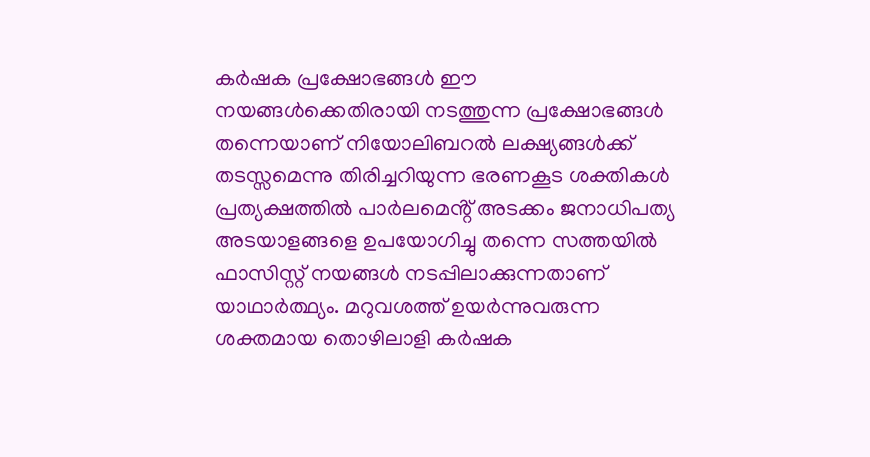കർഷക പ്രക്ഷോഭങ്ങൾ ഈ നയങ്ങൾക്കെതിരായി നടത്തുന്ന പ്രക്ഷോഭങ്ങൾ തന്നെയാണ് നിയോലിബറൽ ലക്ഷ്യങ്ങൾക്ക് തടസ്സമെന്നു തിരിച്ചറിയുന്ന ഭരണകൂട ശക്തികൾ പ്രത്യക്ഷത്തിൽ പാർലമെൻ്റ് അടക്കം ജനാധിപത്യ അടയാളങ്ങളെ ഉപയോഗിച്ചു തന്നെ സത്തയിൽ ഫാസിസ്റ്റ് നയങ്ങൾ നടപ്പിലാക്കുന്നതാണ് യാഥാർത്ഥ്യം. മറുവശത്ത് ഉയർന്നുവരുന്ന ശക്തമായ തൊഴിലാളി കർഷക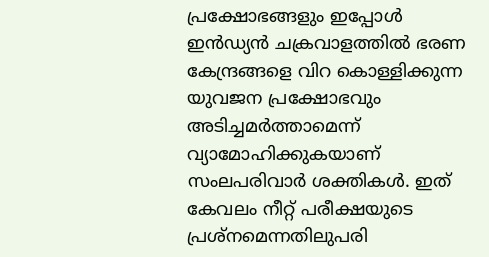പ്രക്ഷോഭങ്ങളും ഇപ്പോൾ ഇൻഡ്യൻ ചക്രവാളത്തിൽ ഭരണ കേന്ദ്രങ്ങളെ വിറ കൊള്ളിക്കുന്ന യുവജന പ്രക്ഷോഭവും അടിച്ചമർത്താമെന്ന് വ്യാമോഹിക്കുകയാണ് സംലപരിവാർ ശക്തികൾ. ഇത് കേവലം നീറ്റ് പരീക്ഷയുടെ പ്രശ്‌നമെന്നതിലുപരി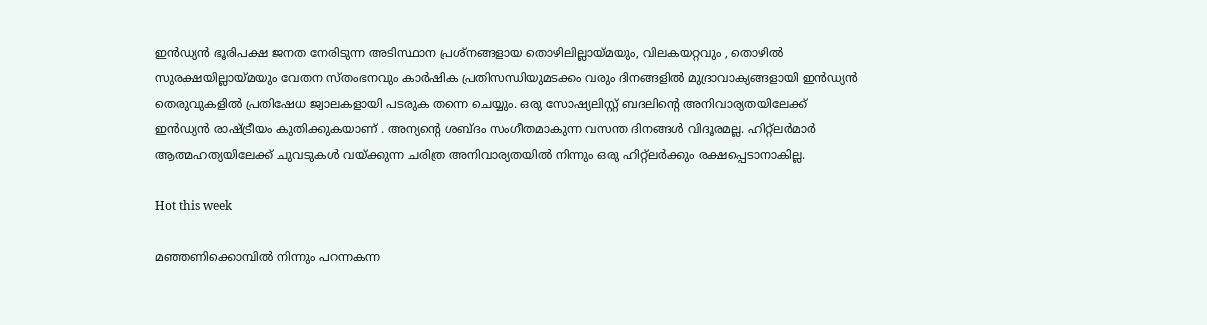ഇൻഡ്യൻ ഭൂരിപക്ഷ ജനത നേരിടുന്ന അടിസ്ഥാന പ്രശ്നങ്ങളായ തൊഴിലില്ലായ്മയും, വിലകയറ്റവും , തൊഴിൽ സുരക്ഷയില്ലായ്മയും വേതന സ്തംഭനവും കാർഷിക പ്രതിസന്ധിയുമടക്കം വരും ദിനങ്ങളിൽ മുദ്രാവാക്യങ്ങളായി ഇൻഡ്യൻ തെരുവുകളിൽ പ്രതിഷേധ ജ്വാലകളായി പടരുക തന്നെ ചെയ്യും. ഒരു സോഷ്യലിസ്റ്റ് ബദലിൻ്റെ അനിവാര്യതയിലേക്ക് ഇൻഡ്യൻ രാഷ്ട്രീയം കുതിക്കുകയാണ് . അന്യൻ്റെ ശബ്‌ദം സംഗീതമാകുന്ന വസന്ത ദിനങ്ങൾ വിദൂരമല്ല. ഹിറ്റ്ലർമാർ ആത്മഹത്യയിലേക്ക് ചുവടുകൾ വയ്ക്കുന്ന ചരിത്ര അനിവാര്യതയിൽ നിന്നും ഒരു ഹിറ്റ്ലർക്കും രക്ഷപ്പെടാനാകില്ല.

Hot this week

മഞ്ഞണിക്കൊമ്പിൽ നിന്നും പറന്നകന്ന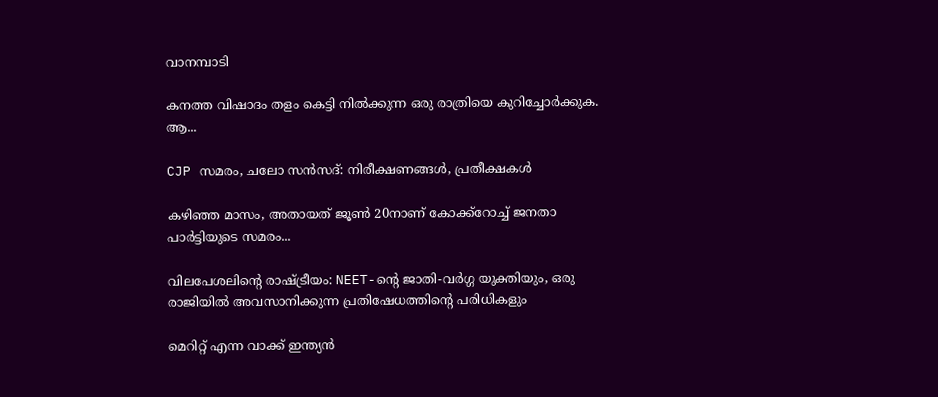വാനമ്പാടി

കനത്ത വിഷാദം തളം കെട്ടി നിൽക്കുന്ന ഒരു രാത്രിയെ കുറിച്ചോർക്കുക. ആ...

CJP സമരം, ചലോ സൻസദ്: നിരീക്ഷണങ്ങൾ, പ്രതീക്ഷകൾ

കഴിഞ്ഞ മാസം, അതായത് ജൂൺ 20നാണ് കോക്ക്റോച്ച് ജനതാ പാർട്ടിയുടെ സമരം...

വിലപേശലിന്റെ രാഷ്ട്രീയം: NEET-ന്റെ ജാതി-വർഗ്ഗ യുക്തിയും, ഒരു രാജിയിൽ അവസാനിക്കുന്ന പ്രതിഷേധത്തിന്റെ പരിധികളും

മെറിറ്റ് എന്ന വാക്ക് ഇന്ത്യൻ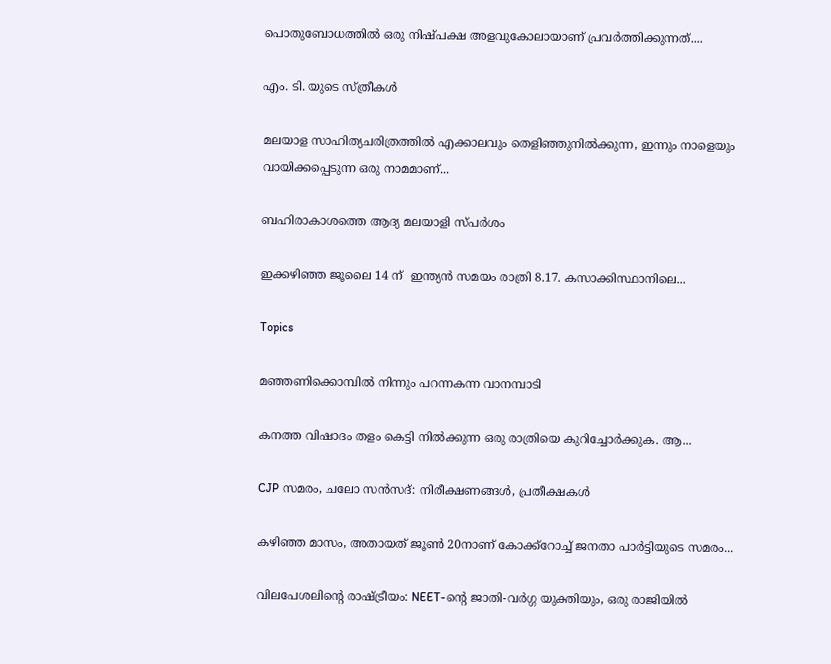പൊതുബോധത്തിൽ ഒരു നിഷ്പക്ഷ അളവുകോലായാണ് പ്രവർത്തിക്കുന്നത്....

എം. ടി. യുടെ സ്ത്രീകൾ

മലയാള സാഹിത്യചരിത്രത്തിൽ എക്കാലവും തെളിഞ്ഞുനിൽക്കുന്ന, ഇന്നും നാളെയും വായിക്കപ്പെടുന്ന ഒരു നാമമാണ്...

ബഹിരാകാശത്തെ ആദ്യ മലയാളി സ്പർശം

ഇക്കഴിഞ്ഞ ജൂലൈ 14 ന്  ഇന്ത്യൻ സമയം രാത്രി 8.17. കസാക്കിസ്ഥാനിലെ...

Topics

മഞ്ഞണിക്കൊമ്പിൽ നിന്നും പറന്നകന്ന വാനമ്പാടി

കനത്ത വിഷാദം തളം കെട്ടി നിൽക്കുന്ന ഒരു രാത്രിയെ കുറിച്ചോർക്കുക. ആ...

CJP സമരം, ചലോ സൻസദ്: നിരീക്ഷണങ്ങൾ, പ്രതീക്ഷകൾ

കഴിഞ്ഞ മാസം, അതായത് ജൂൺ 20നാണ് കോക്ക്റോച്ച് ജനതാ പാർട്ടിയുടെ സമരം...

വിലപേശലിന്റെ രാഷ്ട്രീയം: NEET-ന്റെ ജാതി-വർഗ്ഗ യുക്തിയും, ഒരു രാജിയിൽ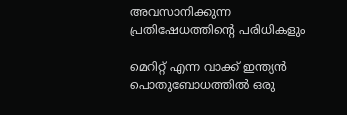അവസാനിക്കുന്ന പ്രതിഷേധത്തിന്റെ പരിധികളും

മെറിറ്റ് എന്ന വാക്ക് ഇന്ത്യൻ പൊതുബോധത്തിൽ ഒരു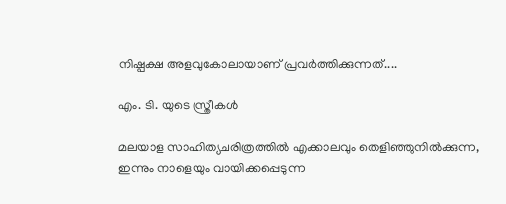നിഷ്പക്ഷ അളവുകോലായാണ് പ്രവർത്തിക്കുന്നത്....

എം. ടി. യുടെ സ്ത്രീകൾ

മലയാള സാഹിത്യചരിത്രത്തിൽ എക്കാലവും തെളിഞ്ഞുനിൽക്കുന്ന, ഇന്നും നാളെയും വായിക്കപ്പെടുന്ന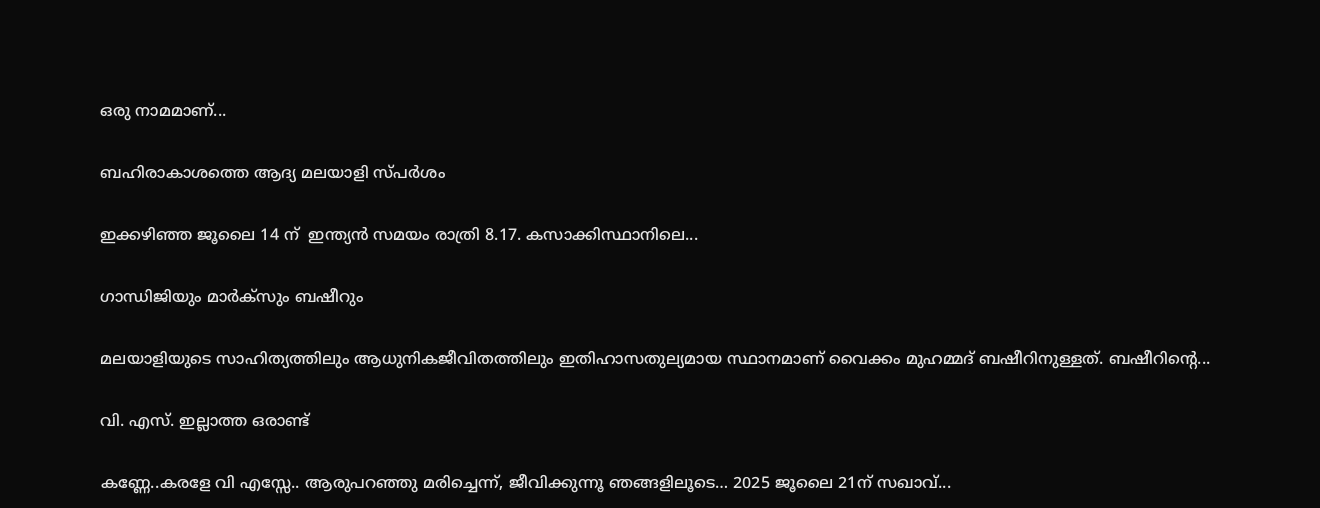ഒരു നാമമാണ്...

ബഹിരാകാശത്തെ ആദ്യ മലയാളി സ്പർശം

ഇക്കഴിഞ്ഞ ജൂലൈ 14 ന്  ഇന്ത്യൻ സമയം രാത്രി 8.17. കസാക്കിസ്ഥാനിലെ...

ഗാന്ധിജിയും മാർക്‌സും ബഷീറും

മലയാളിയുടെ സാഹിത്യത്തിലും ആധുനികജീവിതത്തിലും ഇതിഹാസതുല്യമായ സ്ഥാനമാണ് വൈക്കം മുഹമ്മദ് ബഷീറിനുള്ളത്. ബഷീറിന്റെ...

വി. എസ്. ഇല്ലാത്ത ഒരാണ്ട്

കണ്ണേ..കരളേ വി എസ്സേ.. ആരുപറഞ്ഞു മരിച്ചെന്ന്, ജീവിക്കുന്നൂ ഞങ്ങളിലൂടെ… 2025 ജൂലൈ 21ന് സഖാവ്...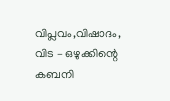വിപ്ലവം,വിഷാദം, വിട – ഒഴുക്കിന്റെ കബനി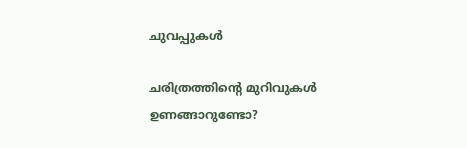ചുവപ്പുകൾ

ചരിത്രത്തിന്റെ മുറിവുകൾ ഉണങ്ങാറുണ്ടോ?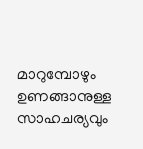മാറുമ്പോഴും ഉണങ്ങാനുള്ള സാഹചര്യവും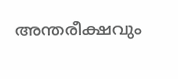അന്തരീക്ഷവും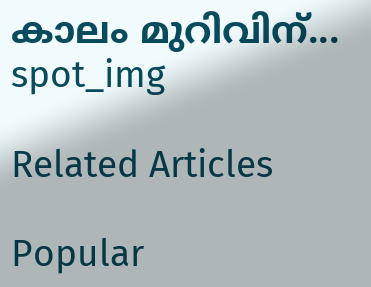കാലം മുറിവിന്...
spot_img

Related Articles

Popular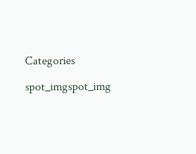Categories

spot_imgspot_img